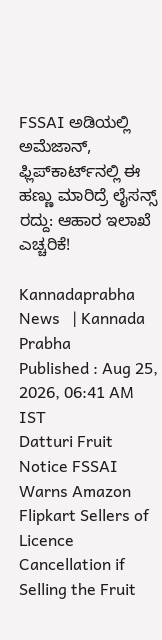FSSAI ಅಡಿಯಲ್ಲಿ ಅಮೆಜಾನ್‌, ಫ್ಲಿಪ್‌ಕಾರ್ಟ್‌ನಲ್ಲಿ ಈ ಹಣ್ಣು ಮಾರಿದ್ರೆ ಲೈಸನ್ಸ್ ರದ್ದು: ಆಹಾರ ಇಲಾಖೆ ಎಚ್ಚರಿಕೆ!

Kannadaprabha News   | Kannada Prabha
Published : Aug 25, 2026, 06:41 AM IST
Datturi Fruit Notice FSSAI Warns Amazon Flipkart Sellers of Licence Cancellation if Selling the Fruit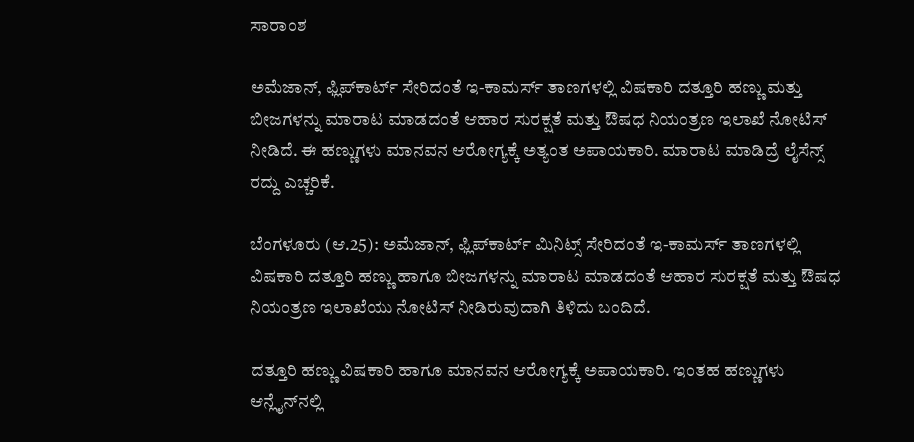ಸಾರಾಂಶ

ಅಮೆಜಾನ್‌, ಫ್ಲಿಪ್‌ಕಾರ್ಟ್‌ ಸೇರಿದಂತೆ ಇ-ಕಾಮರ್ಸ್‌ ತಾಣಗಳಲ್ಲಿ ವಿಷಕಾರಿ ದತ್ತೂರಿ ಹಣ್ಣು ಮತ್ತು ಬೀಜಗಳನ್ನು ಮಾರಾಟ ಮಾಡದಂತೆ ಆಹಾರ ಸುರಕ್ಷತೆ ಮತ್ತು ಔಷಧ ನಿಯಂತ್ರಣ ಇಲಾಖೆ ನೋಟಿಸ್ ನೀಡಿದೆ. ಈ ಹಣ್ಣುಗಳು ಮಾನವನ ಆರೋಗ್ಯಕ್ಕೆ ಅತ್ಯಂತ ಅಪಾಯಕಾರಿ. ಮಾರಾಟ ಮಾಡಿದ್ರೆ ಲೈಸೆನ್ಸ್ ರದ್ದು ಎಚ್ಚರಿಕೆ.

ಬೆಂಗಳೂರು (ಆ.25): ಅಮೆಜಾನ್‌, ಫ್ಲಿಪ್‌ಕಾರ್ಟ್‌ ಮಿನಿಟ್ಸ್‌ ಸೇರಿದಂತೆ ಇ-ಕಾಮರ್ಸ್‌ ತಾಣಗಳಲ್ಲಿ ವಿಷಕಾರಿ ದತ್ತೂರಿ ಹಣ್ಣು ಹಾಗೂ ಬೀಜಗಳನ್ನು ಮಾರಾಟ ಮಾಡದಂತೆ ಆಹಾರ ಸುರಕ್ಷತೆ ಮತ್ತು ಔಷಧ ನಿಯಂತ್ರಣ ಇಲಾಖೆಯು ನೋಟಿಸ್‌ ನೀಡಿರುವುದಾಗಿ ತಿಳಿದು ಬಂದಿದೆ.

ದತ್ತೂರಿ ಹಣ್ಣು ವಿಷಕಾರಿ ಹಾಗೂ ಮಾನವನ ಆರೋಗ್ಯಕ್ಕೆ ಅಪಾಯಕಾರಿ. ಇಂತಹ ಹಣ್ಣುಗಳು ಆನ್ಲೈನ್‌ನಲ್ಲಿ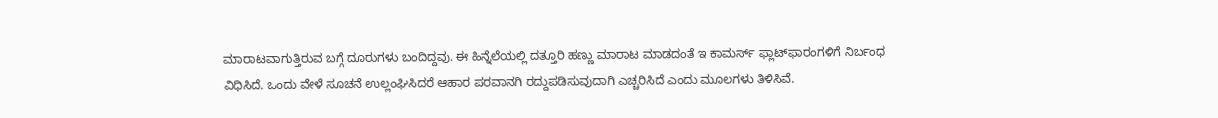ಮಾರಾಟವಾಗುತ್ತಿರುವ ಬಗ್ಗೆ ದೂರುಗಳು ಬಂದಿದ್ದವು. ಈ ಹಿನ್ನೆಲೆಯಲ್ಲಿ ದತ್ತೂರಿ ಹಣ್ಣು ಮಾರಾಟ ಮಾಡದಂತೆ ಇ ಕಾಮರ್ಸ್‌ ಫ್ಲಾಟ್‌ಫಾರಂಗಳಿಗೆ ನಿರ್ಬಂಧ ವಿಧಿಸಿದೆ. ಒಂದು ವೇಳೆ ಸೂಚನೆ ಉಲ್ಲಂಘಿಸಿದರೆ ಆಹಾರ ಪರವಾನಗಿ ರದ್ದುಪಡಿಸುವುದಾಗಿ ಎಚ್ಚರಿಸಿದೆ ಎಂದು ಮೂಲಗಳು ತಿಳಿಸಿವೆ.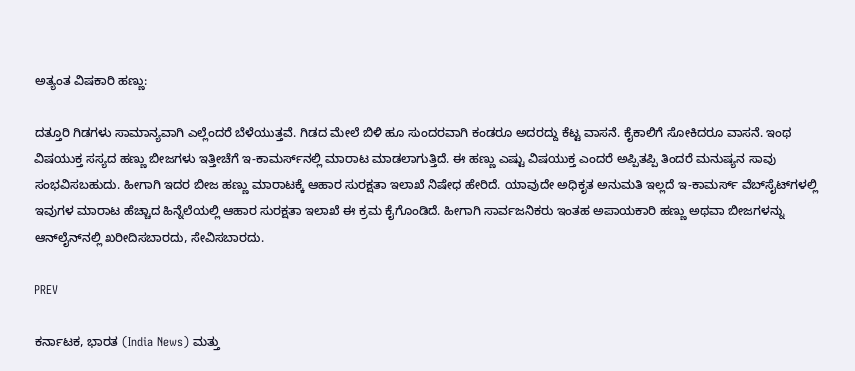ಅತ್ಯಂತ ವಿಷಕಾರಿ ಹಣ್ಣು:

ದತ್ತೂರಿ ಗಿಡಗಳು ಸಾಮಾನ್ಯವಾಗಿ ಎಲ್ಲೆಂದರೆ ಬೆಳೆಯುತ್ತವೆ. ಗಿಡದ ಮೇಲೆ ಬಿಳಿ ಹೂ ಸುಂದರವಾಗಿ ಕಂಡರೂ ಅದರದ್ದು ಕೆಟ್ಟ ವಾಸನೆ. ಕೈಕಾಲಿಗೆ ಸೋಕಿದರೂ ವಾಸನೆ. ಇಂಥ ವಿಷಯುಕ್ತ ಸಸ್ಯದ ಹಣ್ಣು ಬೀಜಗಳು ಇತ್ತೀಚೆಗೆ ಇ-ಕಾಮರ್ಸ್‌ನಲ್ಲಿ ಮಾರಾಟ ಮಾಡಲಾಗುತ್ತಿದೆ. ಈ ಹಣ್ಣು ಎಷ್ಟು ವಿಷಯುಕ್ತ ಎಂದರೆ ಅಪ್ಪಿತಪ್ಪಿ ತಿಂದರೆ ಮನುಷ್ಯನ ಸಾವು ಸಂಭವಿಸಬಹುದು. ಹೀಗಾಗಿ ಇದರ ಬೀಜ ಹಣ್ಣು ಮಾರಾಟಕ್ಕೆ ಆಹಾರ ಸುರಕ್ಷತಾ ಇಲಾಖೆ ನಿಷೇಧ ಹೇರಿದೆ. ಯಾವುದೇ ಅಧಿಕೃತ ಅನುಮತಿ ಇಲ್ಲದೆ ಇ-ಕಾಮರ್ಸ್ ವೆಬ್‌ಸೈಟ್‌ಗಳಲ್ಲಿ ಇವುಗಳ ಮಾರಾಟ ಹೆಚ್ಚಾದ ಹಿನ್ನೆಲೆಯಲ್ಲಿ ಆಹಾರ ಸುರಕ್ಷತಾ ಇಲಾಖೆ ಈ ಕ್ರಮ ಕೈಗೊಂಡಿದೆ. ಹೀಗಾಗಿ ಸಾರ್ವಜನಿಕರು ಇಂತಹ ಅಪಾಯಕಾರಿ ಹಣ್ಣು ಅಥವಾ ಬೀಜಗಳನ್ನು ಆನ್‌ಲೈನ್‌ನಲ್ಲಿ ಖರೀದಿಸಬಾರದು, ಸೇವಿಸಬಾರದು.

PREV

ಕರ್ನಾಟಕ, ಭಾರತ (India News) ಮತ್ತು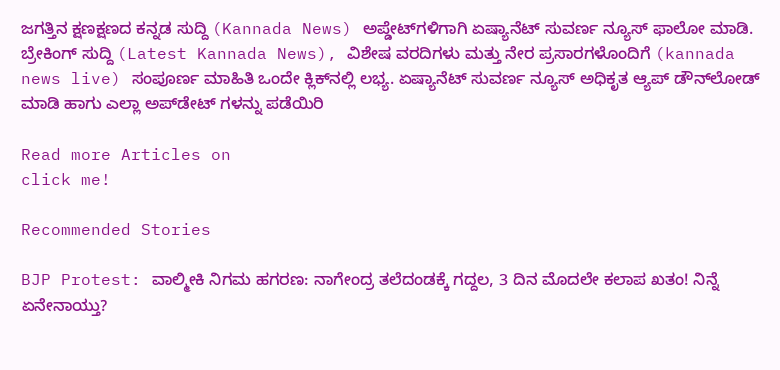ಜಗತ್ತಿನ ಕ್ಷಣಕ್ಷಣದ ಕನ್ನಡ ಸುದ್ದಿ (Kannada News) ಅಪ್ಡೇಟ್‌ಗಳಿಗಾಗಿ ಏಷ್ಯಾನೆಟ್ ಸುವರ್ಣ ನ್ಯೂಸ್‌ ಫಾಲೋ ಮಾಡಿ. ಬ್ರೇಕಿಂಗ್ ಸುದ್ದಿ (Latest Kannada News), ವಿಶೇಷ ವರದಿಗಳು ಮತ್ತು ನೇರ ಪ್ರಸಾರಗಳೊಂದಿಗೆ (kannada news live) ಸಂಪೂರ್ಣ ಮಾಹಿತಿ ಒಂದೇ ಕ್ಲಿಕ್‌ನಲ್ಲಿ ಲಭ್ಯ. ಏಷ್ಯಾನೆಟ್ ಸುವರ್ಣ ನ್ಯೂಸ್ ಅಧಿಕೃತ ಆ್ಯಪ್ ಡೌನ್‌ಲೋಡ್ ಮಾಡಿ ಹಾಗು ಎಲ್ಲಾ ಅಪ್‌ಡೇಟ್ ಗಳನ್ನು ಪಡೆಯಿರಿ

Read more Articles on
click me!

Recommended Stories

BJP Protest: ವಾಲ್ಮೀಕಿ ನಿಗಮ ಹಗರಣ: ನಾಗೇಂದ್ರ ತಲೆದಂಡಕ್ಕೆ ಗದ್ದಲ, 3 ದಿನ ಮೊದಲೇ ಕಲಾಪ ಖತಂ! ನಿನ್ನೆ ಏನೇನಾಯ್ತು?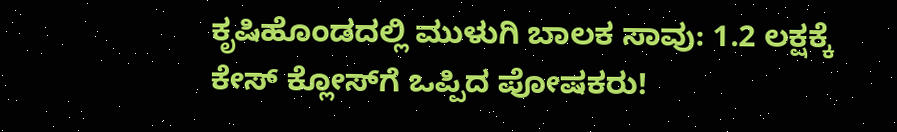ಕೃಷಿಹೊಂಡದಲ್ಲಿ ಮುಳುಗಿ ಬಾಲಕ ಸಾವು: 1.2 ಲಕ್ಷಕ್ಕೆ ಕೇಸ್ ಕ್ಲೋಸ್‌ಗೆ ಒಪ್ಪಿದ ಪೋಷಕರು!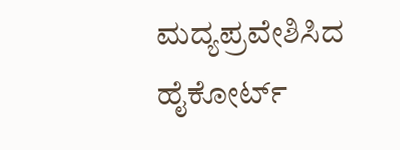ಮದ್ಯಪ್ರವೇಶಿಸಿದ ಹೈಕೋರ್ಟ್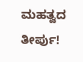ಮಹತ್ವದ ತೀರ್ಪು!